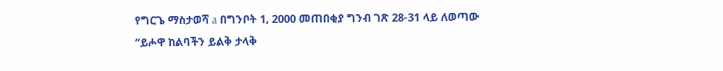የግርጌ ማስታወሻ a በግንቦት 1, 2000 መጠበቂያ ግንብ ገጽ 28-31 ላይ ለወጣው “ይሖዋ ከልባችን ይልቅ ታላቅ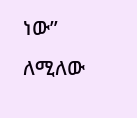ነው” ለሚለው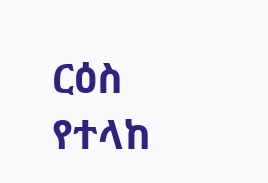ርዕስ የተላከ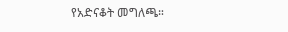የአድናቆት መግለጫ።